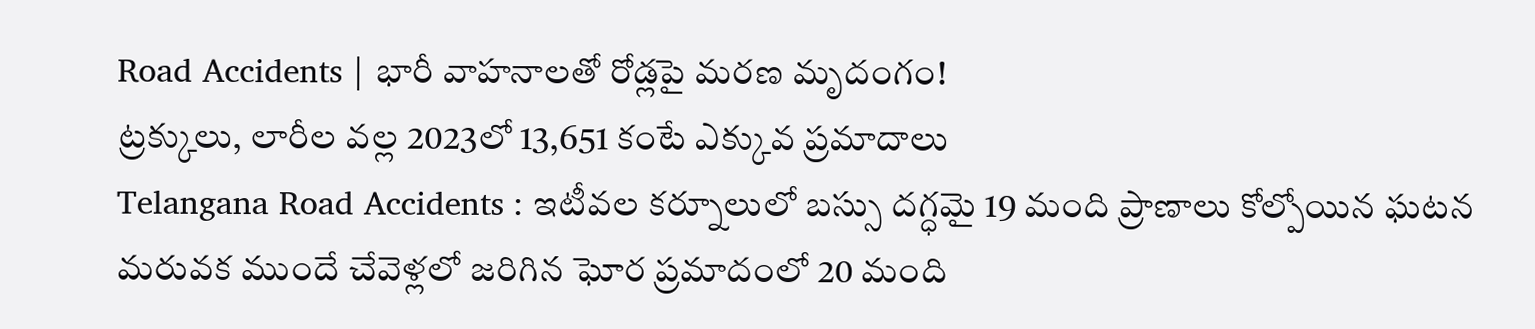Road Accidents | భారీ వాహనాలతో రోడ్లపై మరణ మృదంగం!
ట్రక్కులు, లారీల వల్ల 2023లో 13,651 కంటే ఎక్కువ ప్రమాదాలు
Telangana Road Accidents : ఇటీవల కర్నూలులో బస్సు దగ్ధమై 19 మంది ప్రాణాలు కోల్పోయిన ఘటన మరువక ముందే చేవెళ్లలో జరిగిన ఘోర ప్రమాదంలో 20 మంది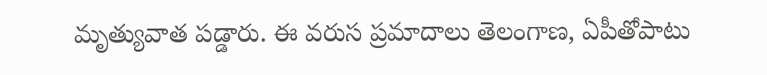మృత్యువాత పడ్డారు. ఈ వరుస ప్రమాదాలు తెలంగాణ, ఏపీతోపాటు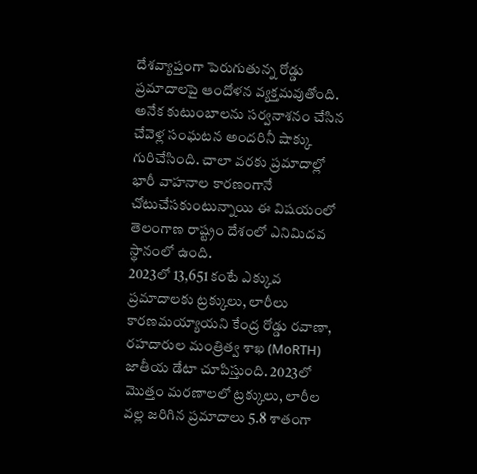దేశవ్యాప్తంగా పెరుగుతున్న రోడ్డు ప్రమాదాలపై ఆందోళన వ్యక్తమవుతోంది. అనేక కుటుంబాలను సర్వనాశనం చేసిన చేవెళ్ల సంఘటన అందరినీ షాక్కు గురిచేసింది. చాలా వరకు ప్రమాదాల్లో భారీ వాహనాల కారణంగానే చోటుచేసకుంటున్నాయి ఈ విషయంలో తెలంగాణ రాష్ట్రం దేశంలో ఎనిమిదవ స్థానంలో ఉంది.
2023లో 13,651 కంటే ఎక్కువ ప్రమాదాలకు ట్రక్కులు, లారీలు కారణమయ్యాయని కేంద్ర రోడ్డు రవాణా, రహదారుల మంత్రిత్వ శాఖ (MoRTH) జాతీయ డేటా చూపిస్తుంది. 2023లో మొత్తం మరణాలలో ట్రక్కులు, లారీల వల్ల జరిగిన ప్రమాదాలు 5.8 శాతంగా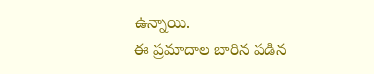ఉన్నాయి.
ఈ ప్రమాదాల బారిన పడిన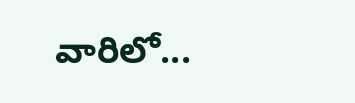వారిలో...